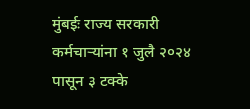मुंबईः राज्य सरकारी कर्मचाऱ्यांना १ जुलै २०२४ पासून ३ टक्के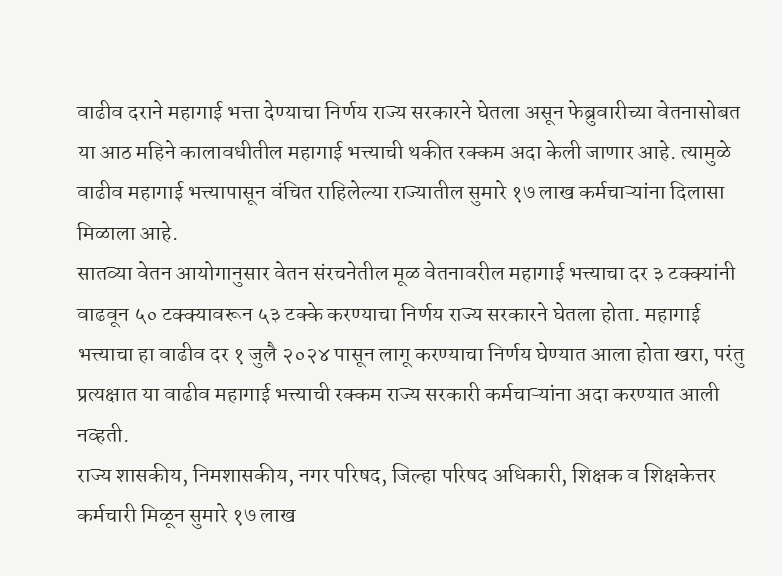वाढीव दराने महागाई भत्ता देण्याचा निर्णय राज्य सरकारने घेतला असून फेब्रुवारीच्या वेतनासोबत या आठ महिने कालावधीतील महागाई भत्त्याची थकीत रक्कम अदा केली जाणार आहे. त्यामुळे वाढीव महागाई भत्त्यापासून वंचित राहिलेल्या राज्यातील सुमारे १७ लाख कर्मचाऱ्यांना दिलासा मिळाला आहे.
सातव्या वेतन आयोगानुसार वेतन संरचनेतील मूळ वेतनावरील महागाई भत्त्याचा दर ३ टक्क्यांनी वाढवून ५० टक्क्यावरून ५३ टक्के करण्याचा निर्णय राज्य सरकारने घेतला होता. महागाई भत्त्याचा हा वाढीव दर १ जुलै २०२४ पासून लागू करण्याचा निर्णय घेण्यात आला होता खरा, परंतु प्रत्यक्षात या वाढीव महागाई भत्त्याची रक्कम राज्य सरकारी कर्मचाऱ्यांना अदा करण्यात आली नव्हती.
राज्य शासकीय, निमशासकीय, नगर परिषद, जिल्हा परिषद अधिकारी, शिक्षक व शिक्षकेत्तर कर्मचारी मिळून सुमारे १७ लाख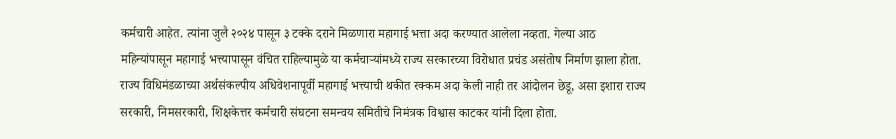कर्मचारी आहेत. त्यांना जुलै २०२४ पासून ३ टक्के दराने मिळणारा महागाई भत्ता अदा करण्यात आलेला नव्हता. गेल्या आठ महिन्यांपासून महागाई भत्त्यापासून वंचित राहिल्यामुळे या कर्मचाऱ्यांमध्ये राज्य सरकारच्या विरोधात प्रचंड असंतोष निर्माण झाला होता. राज्य विधिमंडळाच्या अर्थसंकल्पीय अधिवेशनापूर्वी महागाई भत्त्याची थकीत रक्कम अदा केली नाही तर आंदोलन छेडू, असा इशारा राज्य सरकारी, निमसरकारी, शिक्षकेत्तर कर्मचारी संघटना समन्वय समितीचे निमंत्रक विश्वास काटकर यांनी दिला होता.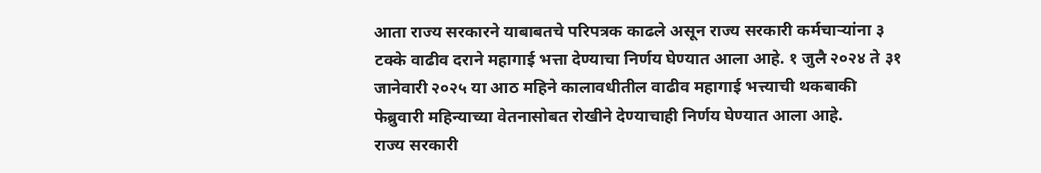आता राज्य सरकारने याबाबतचे परिपत्रक काढले असून राज्य सरकारी कर्मचाऱ्यांना ३ टक्के वाढीव दराने महागाई भत्ता देण्याचा निर्णय घेण्यात आला आहे. १ जुलै २०२४ ते ३१ जानेवारी २०२५ या आठ महिने कालावधीतील वाढीव महागाई भत्त्याची थकबाकी फेब्रुवारी महिन्याच्या वेतनासोबत रोखीने देण्याचाही निर्णय घेण्यात आला आहे.
राज्य सरकारी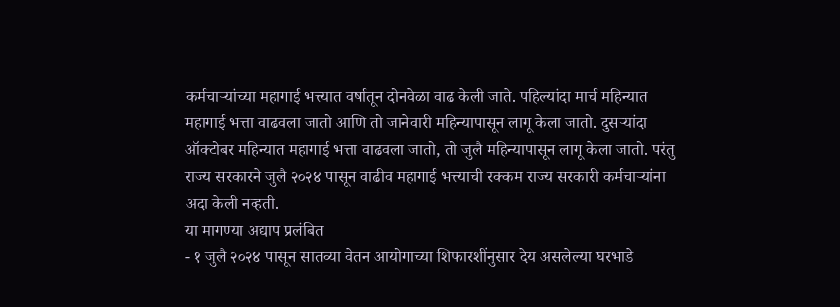कर्मचाऱ्यांच्या महागाई भत्त्यात वर्षातून दोनवेळा वाढ केली जाते. पहिल्यांदा मार्च महिन्यात महागाई भत्ता वाढवला जातो आणि तो जानेवारी महिन्यापासून लागू केला जातो. दुसऱ्यांदा ऑक्टोबर महिन्यात महागाई भत्ता वाढवला जातो, तो जुलै महिन्यापासून लागू केला जातो. परंतु राज्य सरकारने जुलै २०२४ पासून वाढीव महागाई भत्त्याची रक्कम राज्य सरकारी कर्मचाऱ्यांना अदा केली नव्हती.
या मागण्या अद्याप प्रलंबित
- १ जुलै २०२४ पासून सातव्या वेतन आयोगाच्या शिफारशींनुसार देय असलेल्या घरभाडे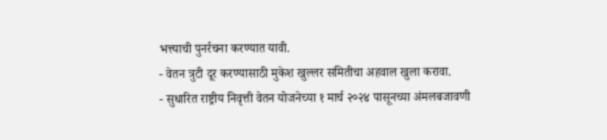भत्त्याची पुनर्रचना करण्यात यावी.
- वेतन त्रुटी दूर करण्यासाठी मुकेश खुल्लर समितीचा अहवाल खुला करावा.
- सुधारित राष्ट्रीय निवृत्ती वेतन योजनेच्या १ मार्च २०२४ पासूनच्या अंमलबजावणी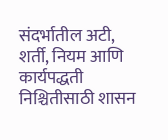संदर्भातील अटी, शर्ती, नियम आणि कार्यपद्धती निश्चितीसाठी शासन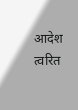आदेश त्वरित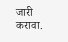जारी करावा.